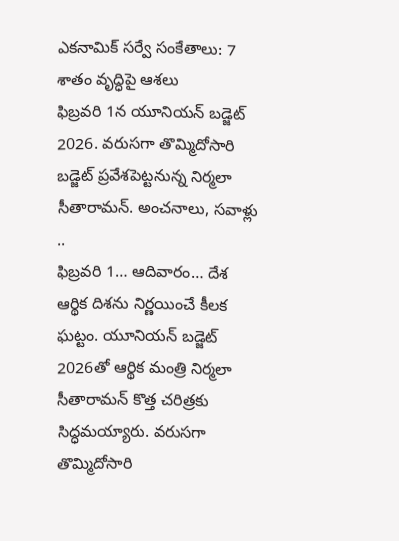ఎకనామిక్ సర్వే సంకేతాలు: 7 శాతం వృద్ధిపై ఆశలు
ఫిబ్రవరి 1న యూనియన్ బడ్జెట్ 2026. వరుసగా తొమ్మిదోసారి బడ్జెట్ ప్రవేశపెట్టనున్న నిర్మలా సీతారామన్. అంచనాలు, సవాళ్లు ..
ఫిబ్రవరి 1… ఆదివారం… దేశ ఆర్థిక దిశను నిర్ణయించే కీలక ఘట్టం. యూనియన్ బడ్జెట్ 2026తో ఆర్థిక మంత్రి నిర్మలా సీతారామన్ కొత్త చరిత్రకు సిద్ధమయ్యారు. వరుసగా తొమ్మిదోసారి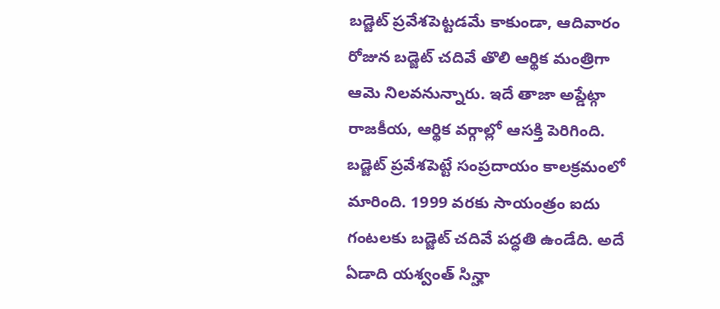బడ్జెట్ ప్రవేశపెట్టడమే కాకుండా, ఆదివారం రోజున బడ్జెట్ చదివే తొలి ఆర్థిక మంత్రిగా ఆమె నిలవనున్నారు. ఇదే తాజా అప్డేట్గా రాజకీయ, ఆర్థిక వర్గాల్లో ఆసక్తి పెరిగింది.
బడ్జెట్ ప్రవేశపెట్టే సంప్రదాయం కాలక్రమంలో మారింది. 1999 వరకు సాయంత్రం ఐదు గంటలకు బడ్జెట్ చదివే పద్ధతి ఉండేది. అదే ఏడాది యశ్వంత్ సిన్హా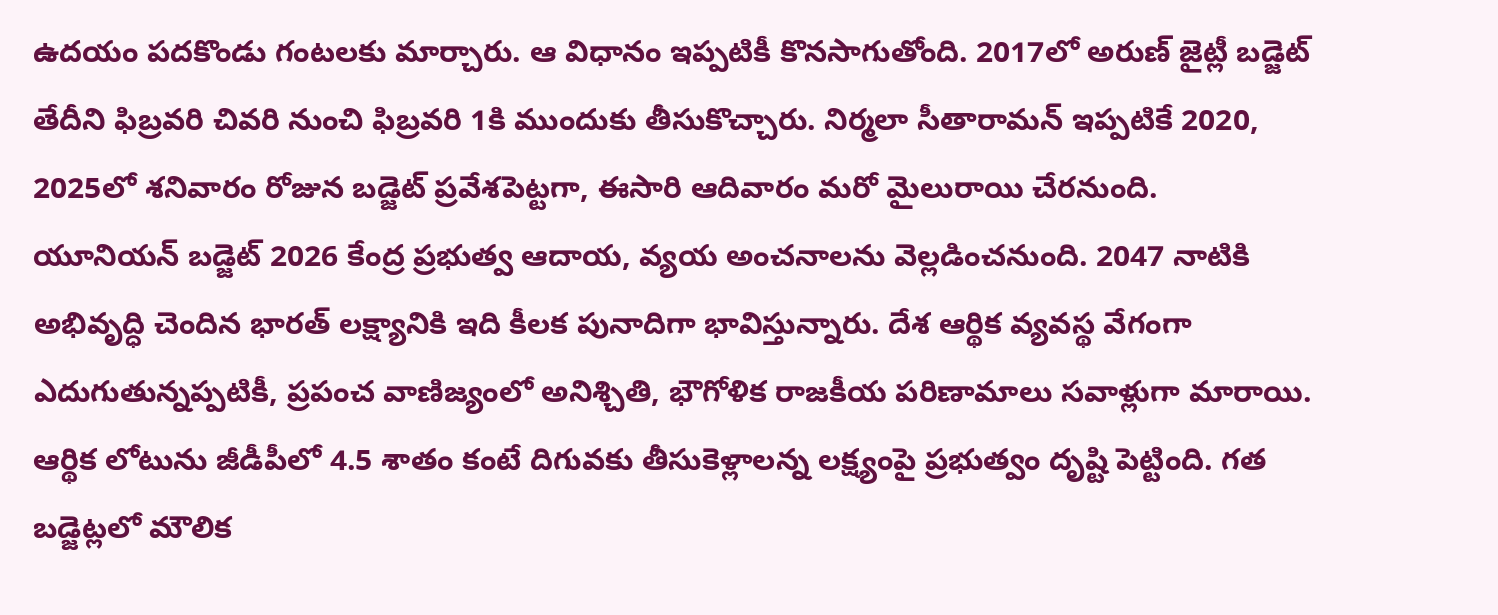ఉదయం పదకొండు గంటలకు మార్చారు. ఆ విధానం ఇప్పటికీ కొనసాగుతోంది. 2017లో అరుణ్ జైట్లీ బడ్జెట్ తేదీని ఫిబ్రవరి చివరి నుంచి ఫిబ్రవరి 1కి ముందుకు తీసుకొచ్చారు. నిర్మలా సీతారామన్ ఇప్పటికే 2020, 2025లో శనివారం రోజున బడ్జెట్ ప్రవేశపెట్టగా, ఈసారి ఆదివారం మరో మైలురాయి చేరనుంది.
యూనియన్ బడ్జెట్ 2026 కేంద్ర ప్రభుత్వ ఆదాయ, వ్యయ అంచనాలను వెల్లడించనుంది. 2047 నాటికి అభివృద్ధి చెందిన భారత్ లక్ష్యానికి ఇది కీలక పునాదిగా భావిస్తున్నారు. దేశ ఆర్థిక వ్యవస్థ వేగంగా ఎదుగుతున్నప్పటికీ, ప్రపంచ వాణిజ్యంలో అనిశ్చితి, భౌగోళిక రాజకీయ పరిణామాలు సవాళ్లుగా మారాయి.
ఆర్థిక లోటును జీడీపీలో 4.5 శాతం కంటే దిగువకు తీసుకెళ్లాలన్న లక్ష్యంపై ప్రభుత్వం దృష్టి పెట్టింది. గత బడ్జెట్లలో మౌలిక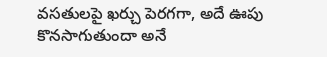వసతులపై ఖర్చు పెరగగా, అదే ఊపు కొనసాగుతుందా అనే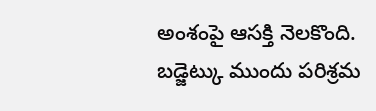అంశంపై ఆసక్తి నెలకొంది.
బడ్జెట్కు ముందు పరిశ్రమ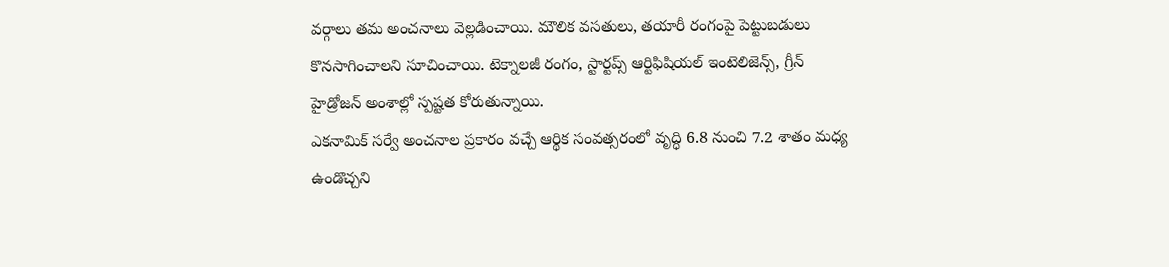వర్గాలు తమ అంచనాలు వెల్లడించాయి. మౌలిక వసతులు, తయారీ రంగంపై పెట్టుబడులు కొనసాగించాలని సూచించాయి. టెక్నాలజీ రంగం, స్టార్టప్స్ ఆర్టిఫిషియల్ ఇంటెలిజెన్స్, గ్రీన్ హైడ్రోజన్ అంశాల్లో స్పష్టత కోరుతున్నాయి.
ఎకనామిక్ సర్వే అంచనాల ప్రకారం వచ్చే ఆర్థిక సంవత్సరంలో వృద్ధి 6.8 నుంచి 7.2 శాతం మధ్య ఉండొచ్చని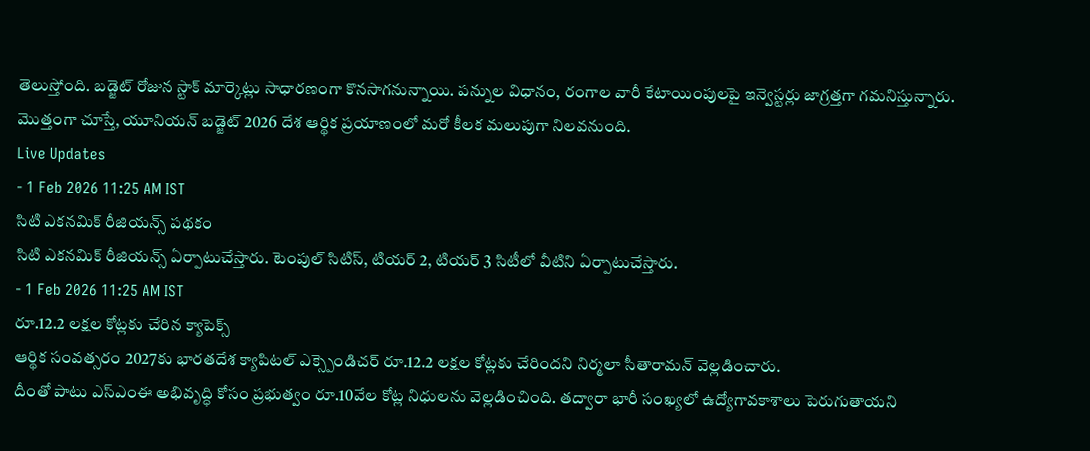తెలుస్తోంది. బడ్జెట్ రోజున స్టాక్ మార్కెట్లు సాధారణంగా కొనసాగనున్నాయి. పన్నుల విధానం, రంగాల వారీ కేటాయింపులపై ఇన్వెస్టర్లు జాగ్రత్తగా గమనిస్తున్నారు.
మొత్తంగా చూస్తే, యూనియన్ బడ్జెట్ 2026 దేశ ఆర్థిక ప్రయాణంలో మరో కీలక మలుపుగా నిలవనుంది.
Live Updates
- 1 Feb 2026 11:25 AM IST
సిటి ఎకనమిక్ రీజియన్స్ పథకం
సిటి ఎకనమిక్ రీజియన్స్ ఏర్పాటుచేస్తారు. టెంపుల్ సిటిస్, టియర్ 2, టియర్ 3 సిటీలో వీటిని ఏర్పాటుచేస్తారు.
- 1 Feb 2026 11:25 AM IST
రూ.12.2 లక్షల కోట్లకు చేరిన క్యాపెక్స్
ఆర్థిక సంవత్సరం 2027కు భారతదేశ క్యాపిటల్ ఎక్స్పెండిచర్ రూ.12.2 లక్షల కోట్లకు చేరిందని నిర్మలా సీతారామన్ వెల్లడించారు.
దీంతో పాటు ఎస్ఎంఈ అభివృద్ధి కోసం ప్రభుత్వం రూ.10వేల కోట్ల నిధులను వెల్లడించింది. తద్వారా భారీ సంఖ్యలో ఉద్యోగావకాశాలు పెరుగుతాయని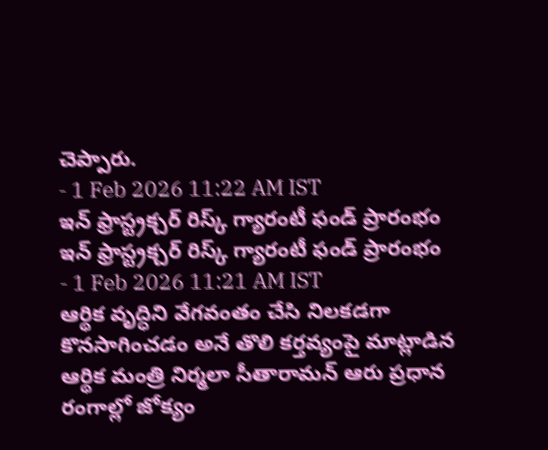చెప్పారు.
- 1 Feb 2026 11:22 AM IST
ఇన్ ఫ్రాస్ట్రక్చర్ రిస్క్ గ్యారంటీ ఫండ్ ప్రారంభం
ఇన్ ఫ్రాస్ట్రక్చర్ రిస్క్ గ్యారంటీ ఫండ్ ప్రారంభం
- 1 Feb 2026 11:21 AM IST
ఆర్థిక వృద్ధిని వేగవంతం చేసి నిలకడగా కొనసాగించడం అనే తొలి కర్తవ్యంపై మాట్లాడిన ఆర్థిక మంత్రి నిర్మలా సీతారామన్ ఆరు ప్రధాన రంగాల్లో జోక్యం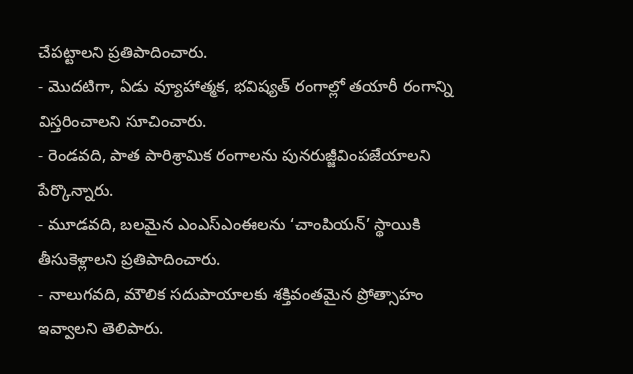చేపట్టాలని ప్రతిపాదించారు.
- మొదటిగా, ఏడు వ్యూహాత్మక, భవిష్యత్ రంగాల్లో తయారీ రంగాన్ని విస్తరించాలని సూచించారు.
- రెండవది, పాత పారిశ్రామిక రంగాలను పునరుజ్జీవింపజేయాలని పేర్కొన్నారు.
- మూడవది, బలమైన ఎంఎస్ఎంఈలను ‘చాంపియన్’ స్థాయికి తీసుకెళ్లాలని ప్రతిపాదించారు.
- నాలుగవది, మౌలిక సదుపాయాలకు శక్తివంతమైన ప్రోత్సాహం ఇవ్వాలని తెలిపారు.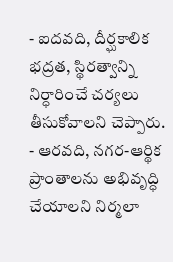- ఐదవది, దీర్ఘకాలిక భద్రత, స్థిరత్వాన్ని నిర్ధారించే చర్యలు తీసుకోవాలని చెప్పారు.
- ఆరవది, నగర-ఆర్థిక ప్రాంతాలను అభివృద్ధి చేయాలని నిర్మలా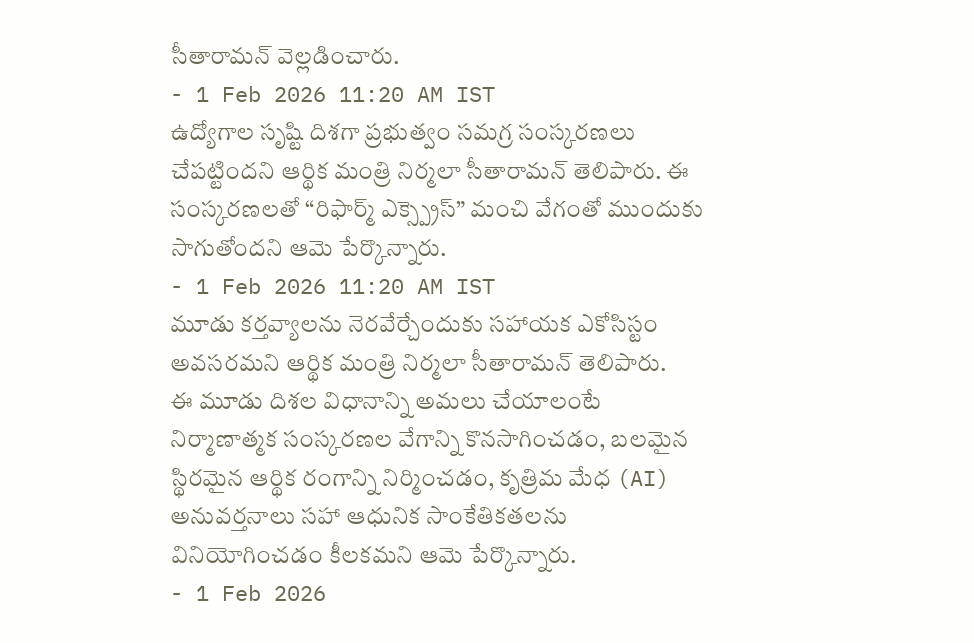సీతారామన్ వెల్లడించారు.
- 1 Feb 2026 11:20 AM IST
ఉద్యోగాల సృష్టి దిశగా ప్రభుత్వం సమగ్ర సంస్కరణలు చేపట్టిందని ఆర్థిక మంత్రి నిర్మలా సీతారామన్ తెలిపారు. ఈ సంస్కరణలతో “రిఫార్మ్ ఎక్స్ప్రెస్” మంచి వేగంతో ముందుకు సాగుతోందని ఆమె పేర్కొన్నారు.
- 1 Feb 2026 11:20 AM IST
మూడు కర్తవ్యాలను నెరవేర్చేందుకు సహాయక ఎకోసిస్టం అవసరమని ఆర్థిక మంత్రి నిర్మలా సీతారామన్ తెలిపారు.
ఈ మూడు దిశల విధానాన్ని అమలు చేయాలంటే నిర్మాణాత్మక సంస్కరణల వేగాన్ని కొనసాగించడం, బలమైన స్థిరమైన ఆర్థిక రంగాన్ని నిర్మించడం, కృత్రిమ మేధ (AI) అనువర్తనాలు సహా ఆధునిక సాంకేతికతలను వినియోగించడం కీలకమని ఆమె పేర్కొన్నారు.
- 1 Feb 2026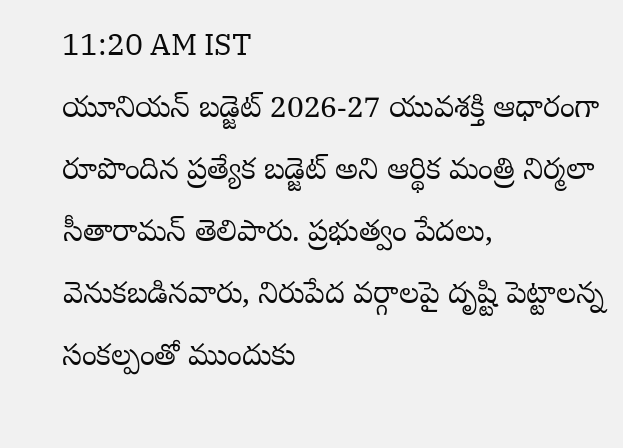11:20 AM IST
యూనియన్ బడ్జెట్ 2026-27 యువశక్తి ఆధారంగా రూపొందిన ప్రత్యేక బడ్జెట్ అని ఆర్థిక మంత్రి నిర్మలా సీతారామన్ తెలిపారు. ప్రభుత్వం పేదలు, వెనుకబడినవారు, నిరుపేద వర్గాలపై దృష్టి పెట్టాలన్న సంకల్పంతో ముందుకు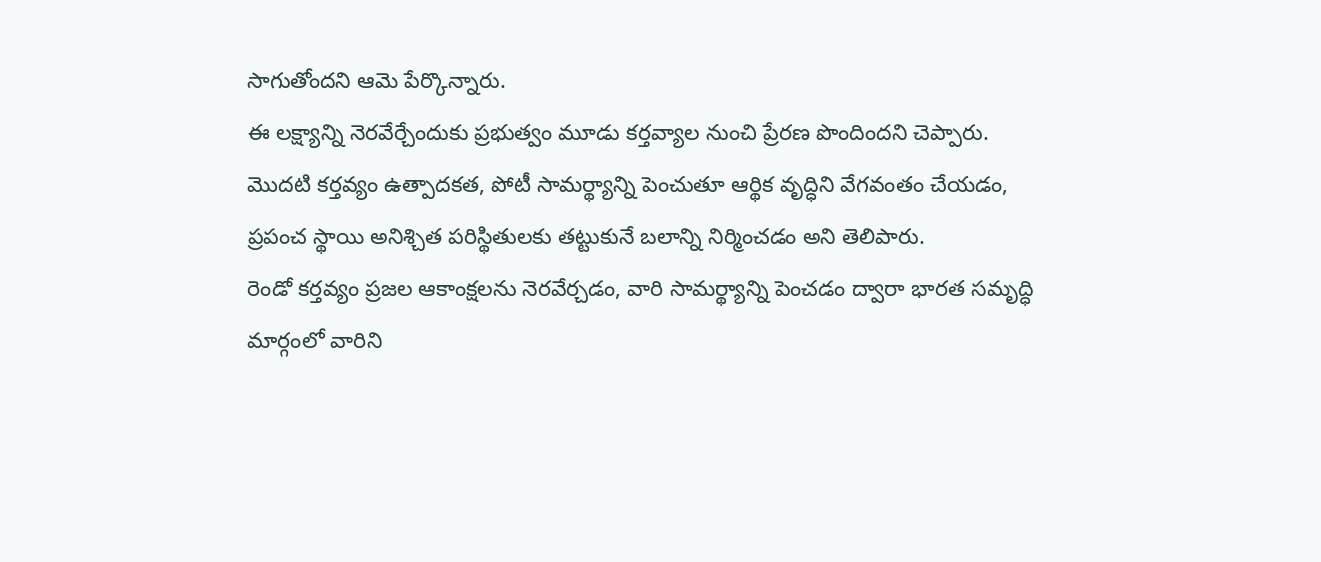సాగుతోందని ఆమె పేర్కొన్నారు.
ఈ లక్ష్యాన్ని నెరవేర్చేందుకు ప్రభుత్వం మూడు కర్తవ్యాల నుంచి ప్రేరణ పొందిందని చెప్పారు.
మొదటి కర్తవ్యం ఉత్పాదకత, పోటీ సామర్థ్యాన్ని పెంచుతూ ఆర్థిక వృద్ధిని వేగవంతం చేయడం, ప్రపంచ స్థాయి అనిశ్చిత పరిస్థితులకు తట్టుకునే బలాన్ని నిర్మించడం అని తెలిపారు.
రెండో కర్తవ్యం ప్రజల ఆకాంక్షలను నెరవేర్చడం, వారి సామర్థ్యాన్ని పెంచడం ద్వారా భారత సమృద్ధి మార్గంలో వారిని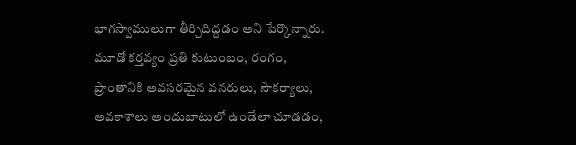భాగస్వాములుగా తీర్చిదిద్దడం అని పేర్కొన్నారు.
మూడో కర్తవ్యం ప్రతి కుటుంబం, రంగం, ప్రాంతానికి అవసరమైన వనరులు, సౌకర్యాలు, అవకాశాలు అందుబాటులో ఉండేలా చూడడం,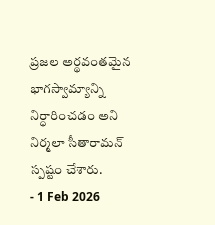ప్రజల అర్థవంతమైన భాగస్వామ్యాన్ని నిర్ధారించడం అని నిర్మలా సీతారామన్ స్పష్టం చేశారు.
- 1 Feb 2026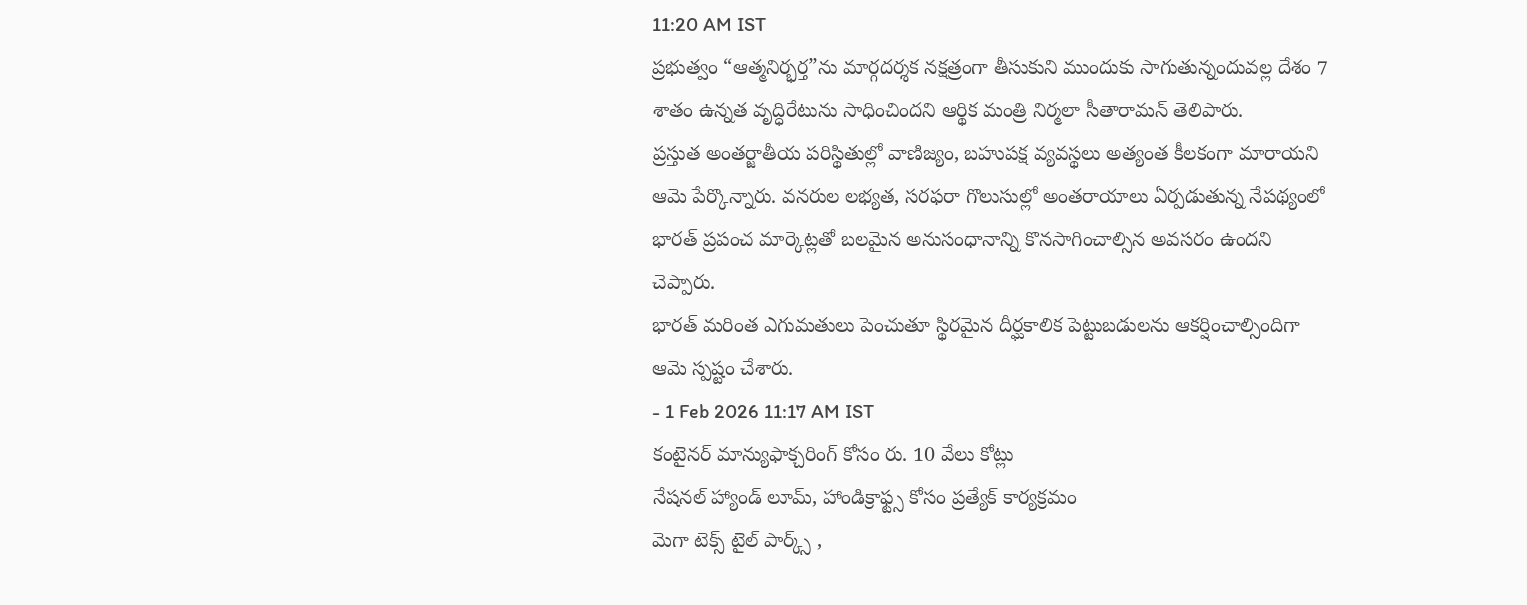11:20 AM IST
ప్రభుత్వం “ఆత్మనిర్భర్త”ను మార్గదర్శక నక్షత్రంగా తీసుకుని ముందుకు సాగుతున్నందువల్ల దేశం 7 శాతం ఉన్నత వృద్ధిరేటును సాధించిందని ఆర్థిక మంత్రి నిర్మలా సీతారామన్ తెలిపారు.
ప్రస్తుత అంతర్జాతీయ పరిస్థితుల్లో వాణిజ్యం, బహుపక్ష వ్యవస్థలు అత్యంత కీలకంగా మారాయని ఆమె పేర్కొన్నారు. వనరుల లభ్యత, సరఫరా గొలుసుల్లో అంతరాయాలు ఏర్పడుతున్న నేపథ్యంలో భారత్ ప్రపంచ మార్కెట్లతో బలమైన అనుసంధానాన్ని కొనసాగించాల్సిన అవసరం ఉందని చెప్పారు.
భారత్ మరింత ఎగుమతులు పెంచుతూ స్థిరమైన దీర్ఘకాలిక పెట్టుబడులను ఆకర్షించాల్సిందిగా ఆమె స్పష్టం చేశారు.
- 1 Feb 2026 11:17 AM IST
కంటైనర్ మాన్యుఫాక్చరింగ్ కోసం రు. 10 వేలు కోట్లు
నేషనల్ హ్యాండ్ లూమ్, హాండిక్రాఫ్ట్స కోసం ప్రత్యేక్ కార్యక్రమం
మెగా టెక్స్ టైల్ పార్క్స్ ,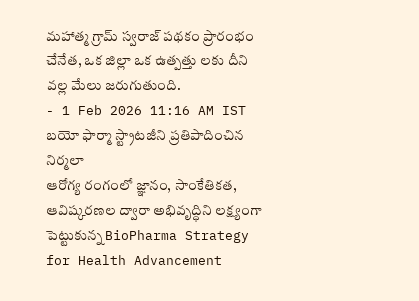మహాత్మ గ్రామ్ స్వరాజ్ పథకం ప్రారంభం
చేనేత, ఒక జిల్లా ఒక ఉత్పత్తు లకు దీని వల్ల మేలు జరుగుతుంది.
- 1 Feb 2026 11:16 AM IST
బయో ఫార్మా స్ట్రాటజీని ప్రతిపాదించిన నిర్మలా
ఆరోగ్య రంగంలో జ్ఞానం, సాంకేతికత, ఆవిష్కరణల ద్వారా అభివృద్ధిని లక్ష్యంగా పెట్టుకున్న BioPharma Strategy for Health Advancement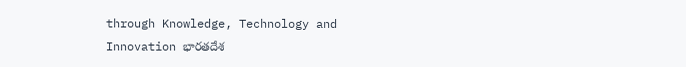through Knowledge, Technology and Innovation భారతదేశ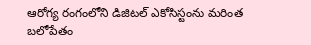ఆరోగ్య రంగంలోని డిజిటల్ ఎకోసిస్టంను మరింత బలోపేతం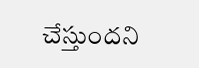చేస్తుందని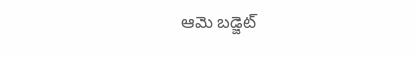ఆమె బడ్జెట్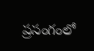ప్రసంగంలో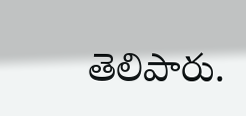తెలిపారు.